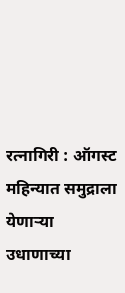रत्नागिरी : ऑगस्ट महिन्यात समुद्राला येणाऱ्या उधाणाच्या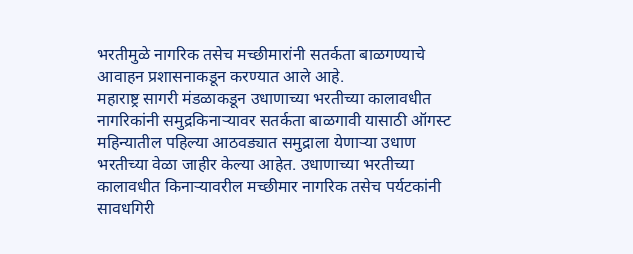भरतीमुळे नागरिक तसेच मच्छीमारांनी सतर्कता बाळगण्याचे आवाहन प्रशासनाकडून करण्यात आले आहे.
महाराष्ट्र सागरी मंडळाकडून उधाणाच्या भरतीच्या कालावधीत नागरिकांनी समुद्रकिनाऱ्यावर सतर्कता बाळगावी यासाठी ऑगस्ट महिन्यातील पहिल्या आठवड्यात समुद्राला येणाऱ्या उधाण भरतीच्या वेळा जाहीर केल्या आहेत. उधाणाच्या भरतीच्या कालावधीत किनाऱ्यावरील मच्छीमार नागरिक तसेच पर्यटकांनी सावधगिरी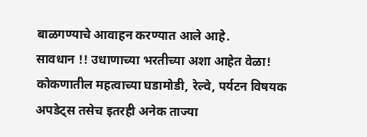बाळगण्याचे आवाहन करण्यात आले आहे.
सावधान !! उधाणाच्या भरतीच्या अशा आहेत वेळा!
कोकणातील महत्वाच्या घडामोडी, रेल्वे, पर्यटन विषयक अपडेट्स तसेच इतरही अनेक ताज्या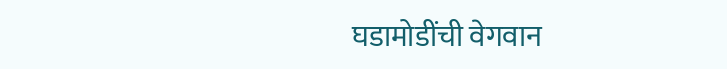घडामोडींची वेगवान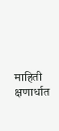माहिती क्षणार्धात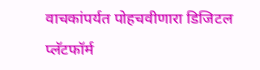वाचकांपर्यत पोहचवीणारा डिजिटल प्लॅटफॉर्म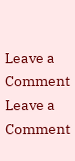Leave a Comment
Leave a Comment